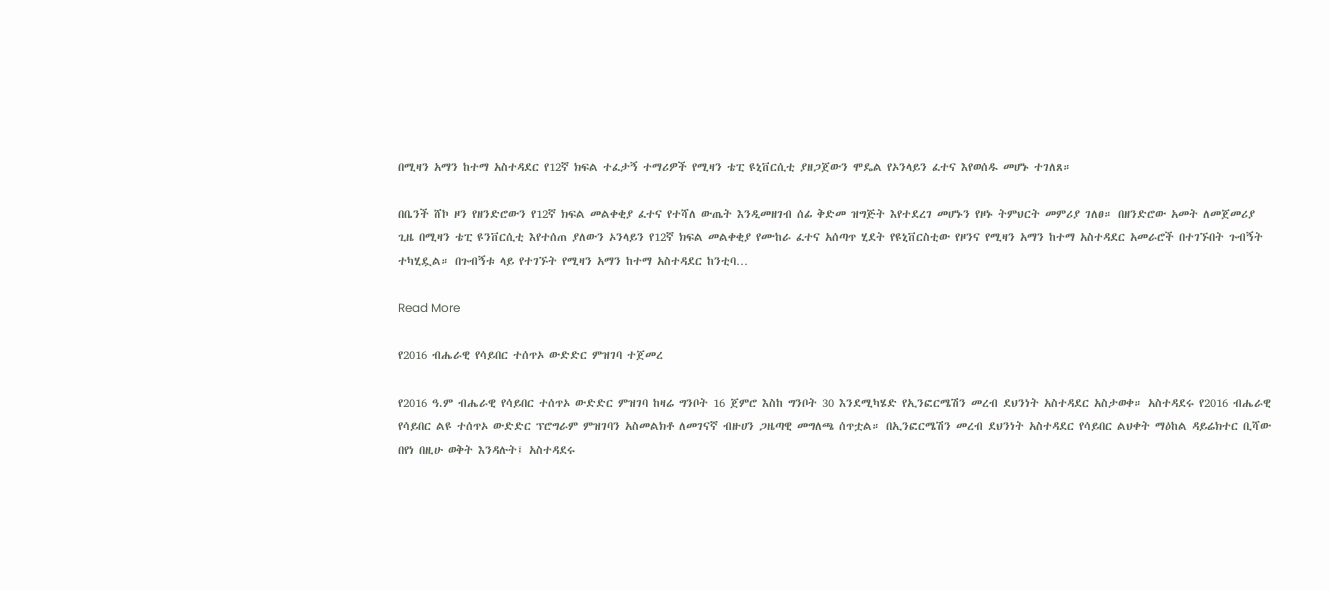በሚዛን አማን ከተማ አስተዳደር የ12ኛ ክፍል ተፈታኝ ተማሪዎች የሚዛን ቴፒ ዩኒቨርሲቲ ያዘጋጀውን ሞዴል የኦንላይን ፈተና እየወሰዱ መሆኑ ተገለጸ።

በቤንች ሸኮ ዞን የዘንድሮውን የ12ኛ ክፍል መልቀቂያ ፈተና የተሻለ ውጤት እንዲመዘገብ ሰፊ ቅድመ ዝግጅት እየተደረገ መሆኑን የዞኑ ትምህርት መምሪያ ገለፀ። በዘንድሮው አመት ለመጀመሪያ ጊዜ በሚዛን ቴፒ ዩንቨርሲቲ እየተሰጠ ያለውን ኦንላይን የ12ኛ ክፍል መልቀቂያ የሙከራ ፈተና አሰጣጥ ሂደት የዩኒቨርስቲው የዞንና የሚዛን አማን ከተማ አስተዳደር አመራሮች በተገኙበት ጉብኝት ተካሂዷል። በጉብኝቱ ላይ የተገኙት የሚዛን አማን ከተማ አስተዳደር ከንቲባ…

Read More

የ2016 ብሔራዊ የሳይበር ተሰጥኦ ውድድር ምዝገባ ተጀመረ

የ2016 ዓ.ም ብሔራዊ የሳይበር ተሰጥኦ ውድድር ምዝገባ ከዛሬ ግንቦት 16 ጀምሮ እስከ ግንቦት 30 እንደሚካሄድ የኢንፎርሜሽን መረብ ደህንነት አስተዳደር አስታወቀ። አስተዳደሩ የ2016 ብሔራዊ የሳይበር ልዩ ተሰጥኦ ውድድር ፕሮግራም ምዝገባን አስመልክቶ ለመገናኛ ብዙሀን ጋዜጣዊ መግለጫ ሰጥቷል። በኢንፎርሜሽን መረብ ደህንነት አስተዳደር የሳይበር ልህቀት ማዕከል ዳይሬክተር ቢሻው በየነ በዚሁ ወቅት እንዳሉት፤ አስተዳደሩ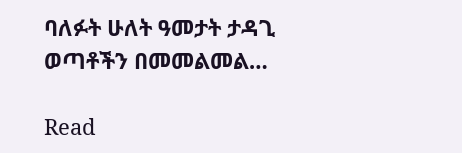ባለፉት ሁለት ዓመታት ታዳጊ ወጣቶችን በመመልመል…

Read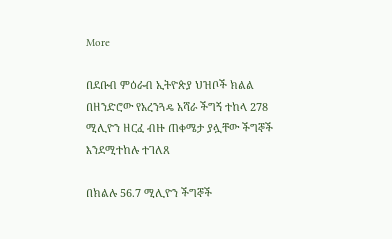More

በደቡብ ምዕራብ ኢትዮጵያ ህዝቦች ክልል በዘንድሮው የአረንጓዴ አሻራ ችግኝ ተከላ 278 ሚሊዮን ዘርፈ ብዙ ጠቀሜታ ያሏቸው ችግኞች እንደሚተከሉ ተገለጸ

በክልሉ 56.7 ሚሊዮን ችግኞች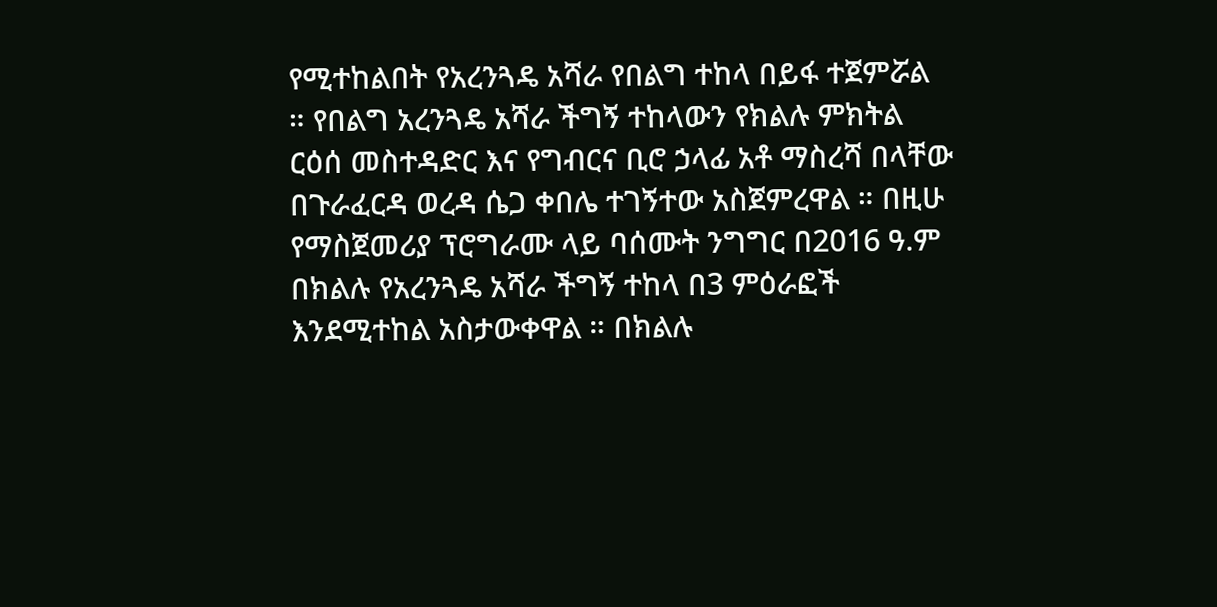የሚተከልበት የአረንጓዴ አሻራ የበልግ ተከላ በይፋ ተጀምሯል ። የበልግ አረንጓዴ አሻራ ችግኝ ተከላውን የክልሉ ምክትል ርዕሰ መስተዳድር እና የግብርና ቢሮ ኃላፊ አቶ ማስረሻ በላቸው በጉራፈርዳ ወረዳ ሴጋ ቀበሌ ተገኝተው አስጀምረዋል ። በዚሁ የማስጀመሪያ ፕሮግራሙ ላይ ባሰሙት ንግግር በ2016 ዓ.ም በክልሉ የአረንጓዴ አሻራ ችግኝ ተከላ በ3 ምዕራፎች እንደሚተከል አስታውቀዋል ። በክልሉ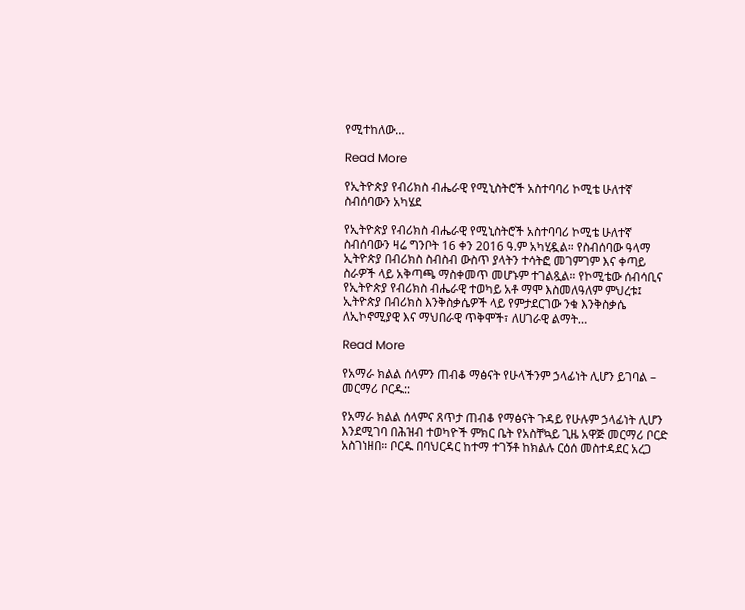የሚተከለው…

Read More

የኢትዮጵያ የብሪክስ ብሔራዊ የሚኒስትሮች አስተባባሪ ኮሚቴ ሁለተኛ ስብሰባውን አካሄደ

የኢትዮጵያ የብሪክስ ብሔራዊ የሚኒስትሮች አስተባባሪ ኮሚቴ ሁለተኛ ስብሰባውን ዛሬ ግንቦት 16 ቀን 2016 ዓ.ም አካሂዷል። የስብሰባው ዓላማ ኢትዮጵያ በብሪክስ ስብስብ ውስጥ ያላትን ተሳትፎ መገምገም እና ቀጣይ ስራዎች ላይ አቅጣጫ ማስቀመጥ መሆኑም ተገልጿል። የኮሚቴው ሰብሳቢና የኢትዮጵያ የብሪክስ ብሔራዊ ተወካይ አቶ ማሞ እስመለዓለም ምህረቱ፤ ኢትዮጵያ በብሪክስ እንቅስቃሴዎች ላይ የምታደርገው ንቁ እንቅስቃሴ ለኢኮኖሚያዊ እና ማህበራዊ ጥቅሞች፣ ለሀገራዊ ልማት…

Read More

የአማራ ክልል ሰላምን ጠብቆ ማፅናት የሁላችንም ኃላፊነት ሊሆን ይገባል – መርማሪ ቦርዱ::

የአማራ ክልል ሰላምና ጸጥታ ጠብቆ የማፅናት ጉዳይ የሁሉም ኃላፊነት ሊሆን እንደሚገባ በሕዝብ ተወካዮች ምክር ቤት የአስቸኳይ ጊዜ አዋጅ መርማሪ ቦርድ አስገነዘበ። ቦርዱ በባህርዳር ከተማ ተገኝቶ ከክልሉ ርዕሰ መስተዳደር አረጋ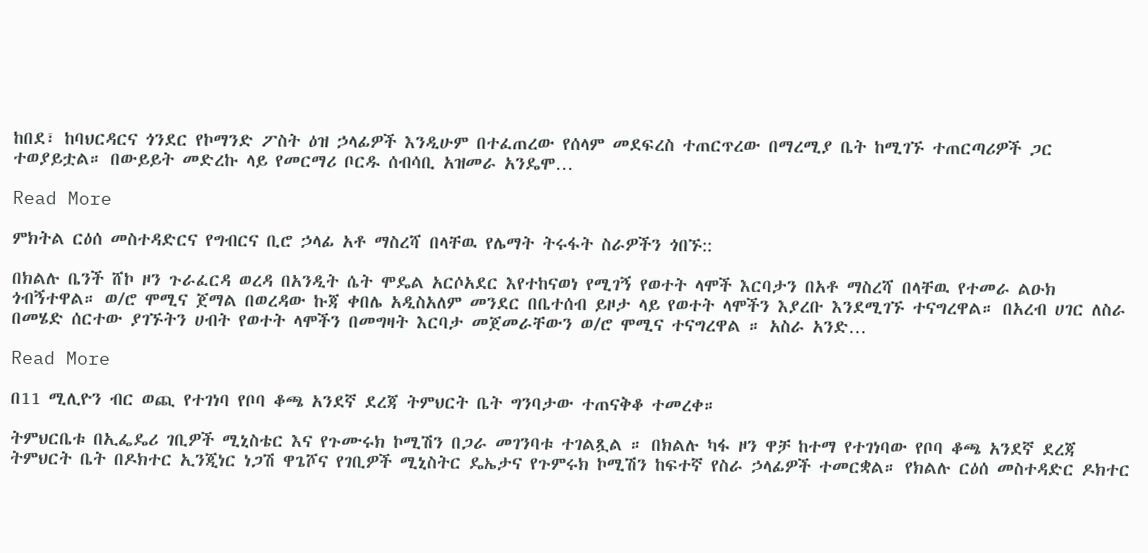ከበደ፣ ከባህርዳርና ጎንደር የኮማንድ ፖስት ዕዝ ኃላፊዎች እንዲሁም በተፈጠረው የሰላም መደፍረስ ተጠርጥረው በማረሚያ ቤት ከሚገኙ ተጠርጣሪዎች ጋር ተወያይቷል። በውይይት መድረኩ ላይ የመርማሪ ቦርዱ ሰብሳቢ አዝመራ አንዴሞ…

Read More

ምክትል ርዕሰ መስተዳድርና የግብርና ቢሮ ኃላፊ አቶ ማስረሻ በላቸዉ የሌማት ትሩፋት ስራዎችን ጎበኙ::

በክልሉ ቤንች ሸኮ ዞን ጉራፈርዳ ወረዳ በአንዲት ሴት ሞዴል አርሶአደር እየተከናወነ የሚገኝ የወተት ላሞች እርባታን በአቶ ማስረሻ በላቸዉ የተመራ ልዑክ ጎብኝተዋል። ወ/ሮ ሞሚና ጀማል በወረዳው ኩጃ ቀበሌ አዲስአለም መንደር በቤተሰብ ይዞታ ላይ የወተት ላሞችን እያረቡ እንደሚገኙ ተናግረዋል። በአረብ ሀገር ለስራ በመሄድ ሰርተው ያገኙትን ሀብት የወተት ላሞችን በመግዛት እርባታ መጀመራቸውን ወ/ሮ ሞሚና ተናግረዋል ። አስራ አንድ…

Read More

በ11 ሚሊዮን ብር ወጪ የተገነባ የቦባ ቆጫ አንደኛ ደረጃ ትምህርት ቤት ግንባታው ተጠናቅቆ ተመረቀ።

ትምህርቤቱ በኢፌዴሪ ገቢዎች ሚኒስቴር እና የጉሙሩክ ኮሚሽን በጋራ መገንባቱ ተገልጿል ። በክልሉ ካፋ ዞን ዋቻ ከተማ የተገነባው የቦባ ቆጫ አንደኛ ደረጃ ትምህርት ቤት በዶክተር ኢንጂነር ነጋሽ ዋጌሾና የገቢዎች ሚኒስትር ዴኤታና የጉምሩክ ኮሚሽን ከፍተኛ የስራ ኃላፊዎች ተመርቋል። የክልሉ ርዕሰ መስተዳድር ዶክተር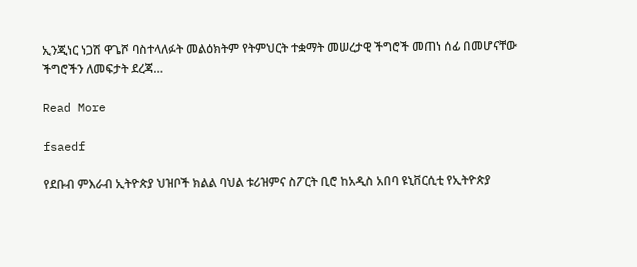ኢንጂነር ነጋሽ ዋጌሾ ባስተላለፉት መልዕክትም የትምህርት ተቋማት መሠረታዊ ችግሮች መጠነ ሰፊ በመሆናቸው ችግሮችን ለመፍታት ደረጃ…

Read More

fsaedf

የደቡብ ምእራብ ኢትዮጵያ ህዝቦች ክልል ባህል ቱሪዝምና ስፖርት ቢሮ ከአዲስ አበባ ዩኒቨርሲቲ የኢትዮጵያ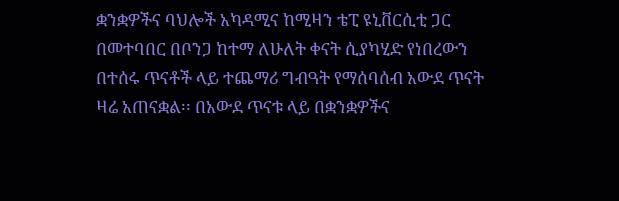ቋንቋዎችና ባህሎች አካዳሚና ከሚዛን ቴፒ ዩኒቨርሲቲ ጋር በመተባበር በቦንጋ ከተማ ለሁለት ቀናት ሲያካሂድ የነበረውን በተሰሩ ጥናቶች ላይ ተጨማሪ ግብዓት የማሰባሰብ አውደ ጥናት ዛሬ አጠናቋል፡፡ በአውደ ጥናቱ ላይ በቋንቋዎችና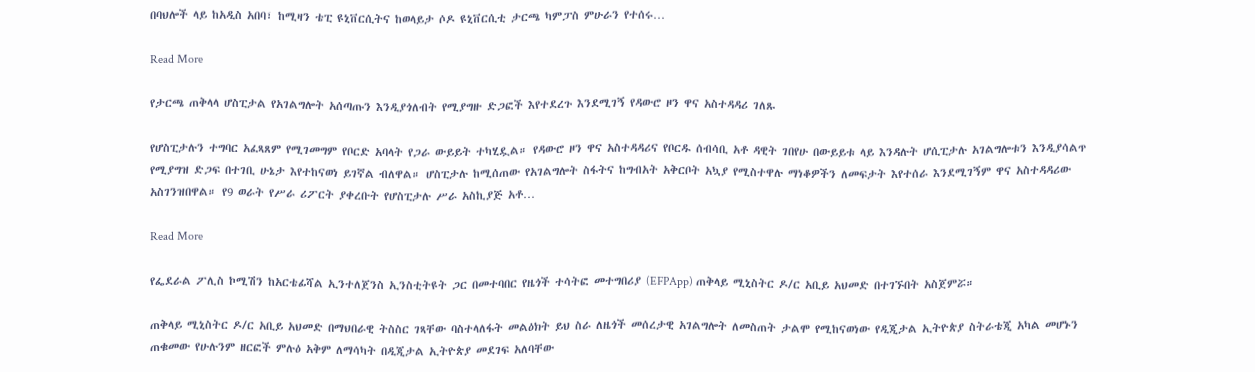በባህሎች ላይ ከአዲስ አበባ፣ ከሚዛን ቴፒ ዩኒቨርሲትና ከወላይታ ሶዶ ዩኒቨርሲቲ ታርጫ ካምፓስ ምሁራን የተሰሩ…

Read More

የታርጫ ጠቅላላ ሆስፒታል የአገልግሎት አሰጣጡን እንዲያጎለብት የሚያግዙ ድጋፎች እየተደረጉ እንደሚገኝ የዳውሮ ዞን ዋና አስተዳዳሪ ገለጹ

የሆስፒታሉን ተግባር አፈጻጸም የሚገመግም የቦርድ አባላት የጋራ ውይይት ተካሂዷል። የዳውሮ ዞን ዋና አስተዳዳሪና የቦርዱ ሰብሳቢ አቶ ዳዊት ገበየሁ በውይይቱ ላይ እንዳሉት ሆሲፒታሉ አገልግሎቱን እንዲያሳልጥ የሚያግዝ ድጋፍ በተገቢ ሁኔታ እየተከናወነ ይገኛል ብለዋል። ሆስፒታሉ ከሚሰጠው የአገልግሎት ስፋትና ከግብአት አቅርቦት አኳያ የሚስተዋሉ ማነቆዎችን ለመፍታት እየተሰራ እንደሚገኝም ዋና አስተዳዳሪው አስገንዝበዋል። የ9 ወራት የሥራ ሪፖርት ያቀረቡት የሆስፒታሉ ሥራ አስኪያጅ አቶ…

Read More

የፌደራል ፖሊስ ኮሚሽን ከአርቴፊሻል ኢንተለጀንስ ኢንስቲትዩት ጋር በመተባበር የዜጎች ተሳትፎ መተግበሪያ (EFPApp) ጠቅላይ ሚኒስትር ዶ/ር አቢይ አህመድ በተገኙበት አስጀምሯ።

ጠቅላይ ሚኒስትር ዶ/ር አቢይ አህመድ በማህበራዊ ትስስር ገጻቸው ባስተላለፋት መልዕክት ይህ ስራ ለዜጎች መሰረታዊ አገልግሎት ለመስጠት ታልሞ የሚከናወነው የዲጂታል ኢትዮጵያ ስትራቴጂ አካል መሆኑን ጠቁመው የሁሉንም ዘርፎች ምሉዕ አቅም ለማሳካት በዲጂታል ኢትዮጵያ መደገፍ አለባቸው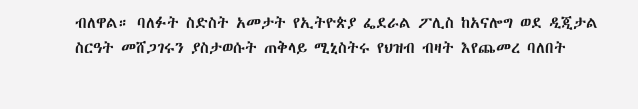ብለዋል። ባለፉት ስድስት አመታት የኢትዮጵያ ፌደራል ፖሊስ ከአናሎግ ወደ ዲጂታል ስርዓት መሸጋገሩን ያስታወሱት ጠቅላይ ሚኒስትሩ የህዝብ ብዛት እየጨመረ ባለበት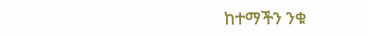ከተማችን ንቁ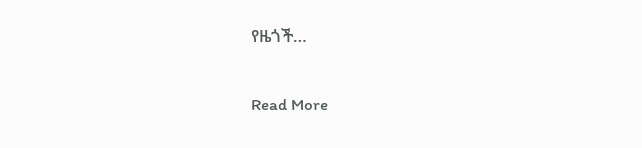የዜጎች…

Read More